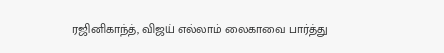ரஜினிகாந்த், விஜய் எல்லாம் லைகாவை பார்த்து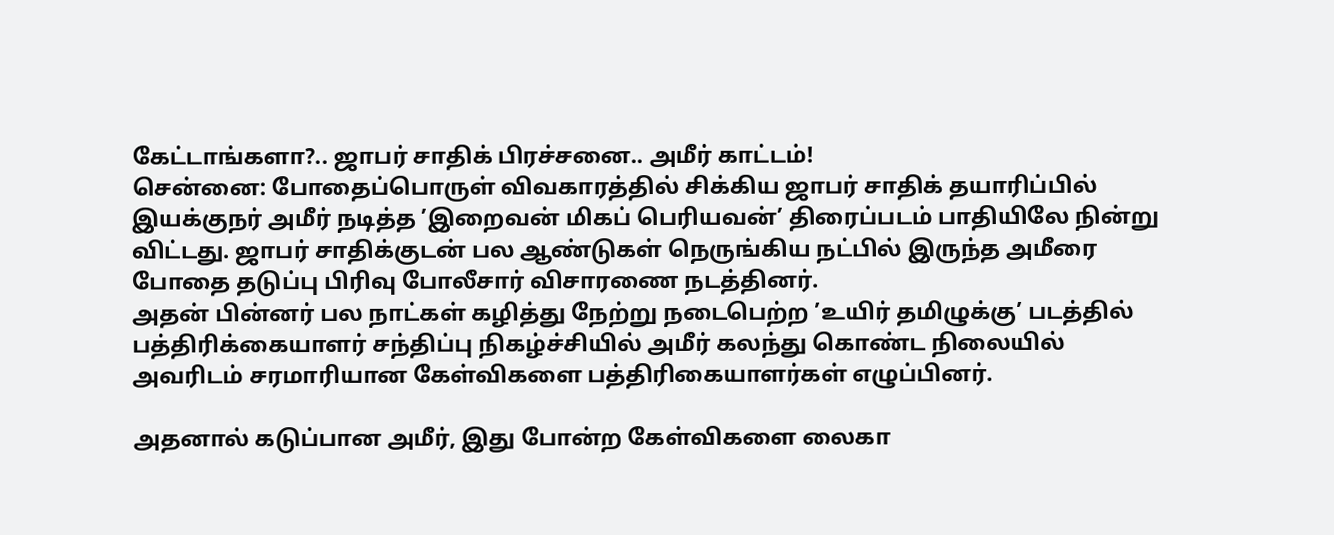கேட்டாங்களா?.. ஜாபர் சாதிக் பிரச்சனை.. அமீர் காட்டம்!
சென்னை: போதைப்பொருள் விவகாரத்தில் சிக்கிய ஜாபர் சாதிக் தயாரிப்பில் இயக்குநர் அமீர் நடித்த ’இறைவன் மிகப் பெரியவன்’ திரைப்படம் பாதியிலே நின்று விட்டது. ஜாபர் சாதிக்குடன் பல ஆண்டுகள் நெருங்கிய நட்பில் இருந்த அமீரை போதை தடுப்பு பிரிவு போலீசார் விசாரணை நடத்தினர்.
அதன் பின்னர் பல நாட்கள் கழித்து நேற்று நடைபெற்ற ’உயிர் தமிழுக்கு’ படத்தில் பத்திரிக்கையாளர் சந்திப்பு நிகழ்ச்சியில் அமீர் கலந்து கொண்ட நிலையில் அவரிடம் சரமாரியான கேள்விகளை பத்திரிகையாளர்கள் எழுப்பினர்.

அதனால் கடுப்பான அமீர், இது போன்ற கேள்விகளை லைகா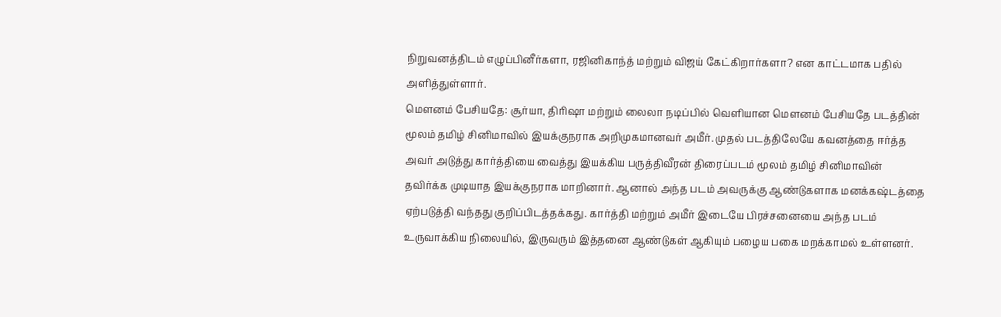நிறுவனத்திடம் எழுப்பினீர்களா, ரஜினிகாந்த் மற்றும் விஜய் கேட்கிறார்களா? என காட்டமாக பதில் அளித்துள்ளார்.
மௌனம் பேசியதே: சூர்யா, திரிஷா மற்றும் லைலா நடிப்பில் வெளியான மௌனம் பேசியதே படத்தின் மூலம் தமிழ் சினிமாவில் இயக்குநராக அறிமுகமானவர் அமீர். முதல் படத்திலேயே கவனத்தை ஈர்த்த அவர் அடுத்து கார்த்தியை வைத்து இயக்கிய பருத்திவீரன் திரைப்படம் மூலம் தமிழ் சினிமாவின் தவிர்க்க முடியாத இயக்குநராக மாறினார். ஆனால் அந்த படம் அவருக்கு ஆண்டுகளாக மனக்கஷ்டத்தை ஏற்படுத்தி வந்தது குறிப்பிடத்தக்கது. கார்த்தி மற்றும் அமீர் இடையே பிரச்சனையை அந்த படம் உருவாக்கிய நிலையில், இருவரும் இத்தனை ஆண்டுகள் ஆகியும் பழைய பகை மறக்காமல் உள்ளனர்.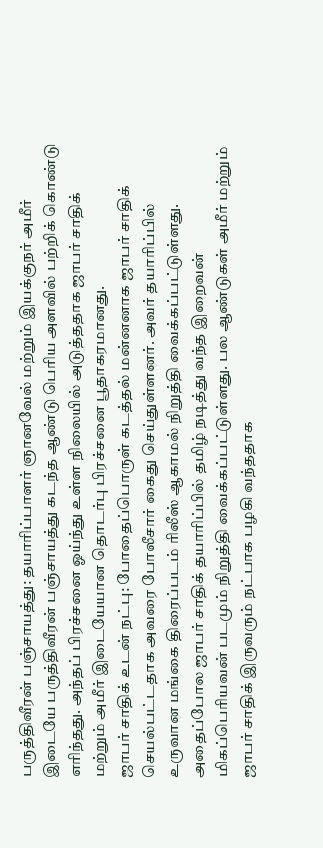பருத்திவீரன் பஞ்சாயத்து: தயாரிப்பாளர் ஞானவேல் மற்றும் இயக்குநர் அமீர் இடையே பருத்திவீரன் பஞ்சாயத்து கடந்த ஆண்டு பெரிய அளவில் பற்றிக் கொண்டு எரிந்தது. அந்தப் பிரச்சனை ஓய்ந்து உள்ள நிலையில் அடுத்ததாக ஜாபர் சாதிக் மற்றும் அமீர் இடையேயான தொடர்பு பிரச்சனை பூதாகரமானது.
ஜாபர் சாதிக் உடன் நட்பு: போதைப்பொருள் கடத்தல் மன்னனாக ஜாபர் சாதிக் செயல்பட்டதாக அவரை போலீசார் கைது செய்துள்ளனர். அவர் தயாரிப்பில் உருவான மங்கை திரைப்படம் ரிலீஸ் ஆகாமல் நிறுத்தி வைக்கப்பட்டுள்ளது. அதைப்போல ஜாபர் சாதிக் தயாரிப்பில் தமிழ் நடித்து வந்த இறைவன் மிகப்பெரியவன் படமும் நிறுத்தி வைக்கப்பட்டுள்ளது. பல ஆண்டுகள் அமீர் மற்றும் ஜாபர் சாதிக் இருவரும் நட்பாக பழகி வந்ததாக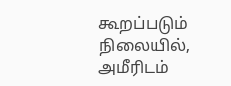கூறப்படும் நிலையில், அமீரிடம்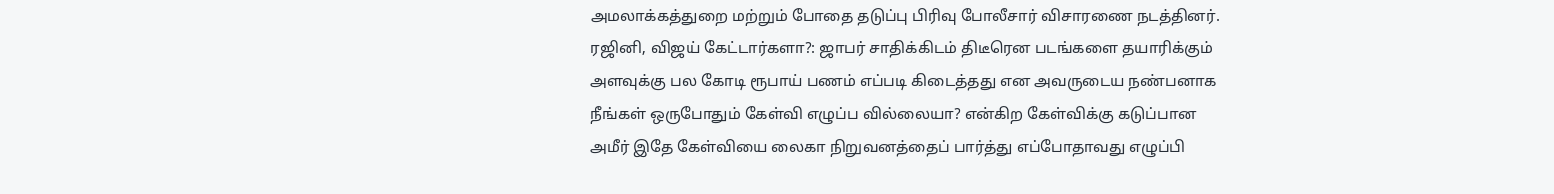அமலாக்கத்துறை மற்றும் போதை தடுப்பு பிரிவு போலீசார் விசாரணை நடத்தினர்.
ரஜினி, விஜய் கேட்டார்களா?: ஜாபர் சாதிக்கிடம் திடீரென படங்களை தயாரிக்கும் அளவுக்கு பல கோடி ரூபாய் பணம் எப்படி கிடைத்தது என அவருடைய நண்பனாக நீங்கள் ஒருபோதும் கேள்வி எழுப்ப வில்லையா? என்கிற கேள்விக்கு கடுப்பான அமீர் இதே கேள்வியை லைகா நிறுவனத்தைப் பார்த்து எப்போதாவது எழுப்பி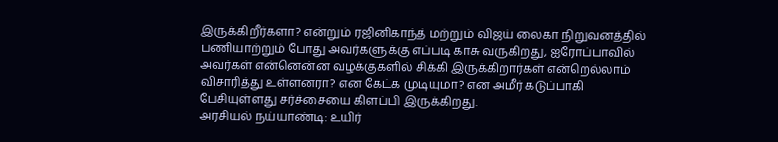இருக்கிறீர்களா? என்றும் ரஜினிகாந்த் மற்றும் விஜய் லைகா நிறுவனத்தில் பணியாற்றும் போது அவர்களுக்கு எப்படி காசு வருகிறது, ஐரோப்பாவில் அவர்கள் என்னென்ன வழக்குகளில் சிக்கி இருக்கிறார்கள் என்றெல்லாம் விசாரித்து உள்ளனரா? என கேட்க முடியுமா? என அமீர் கடுப்பாகி பேசியுள்ளது சர்ச்சையை கிளப்பி இருக்கிறது.
அரசியல் நய்யாண்டி: உயிர்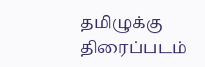தமிழுக்கு திரைப்படம்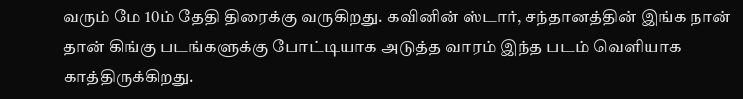வரும் மே 10ம் தேதி திரைக்கு வருகிறது. கவினின் ஸ்டார், சந்தானத்தின் இங்க நான் தான் கிங்கு படங்களுக்கு போட்டியாக அடுத்த வாரம் இந்த படம் வெளியாக காத்திருக்கிறது.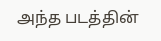அந்த படத்தின்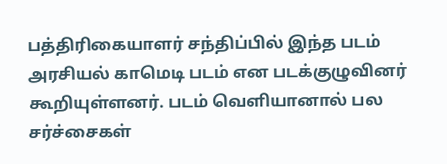பத்திரிகையாளர் சந்திப்பில் இந்த படம் அரசியல் காமெடி படம் என படக்குழுவினர் கூறியுள்ளனர். படம் வெளியானால் பல சர்ச்சைகள்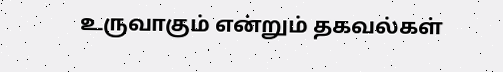உருவாகும் என்றும் தகவல்கள்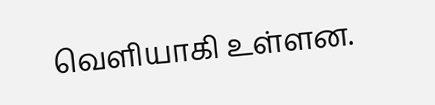வெளியாகி உள்ளன.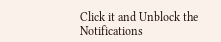Click it and Unblock the Notifications